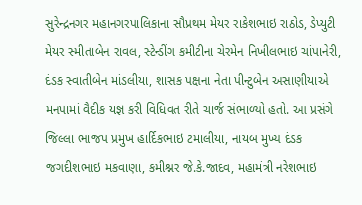સુરેન્દ્રનગર મહાનગરપાલિકાના સૌપ્રથમ મેયર રાકેશભાઇ રાઠોડ, ડેપ્યુટી મેયર સ્મીતાબેન રાવલ, સ્ટેન્ડીંગ કમીટીના ચેરમેન નિખીલભાઇ ચાંપાનેરી, દંડક સ્વાતીબેન માંડલીયા, શાસક પક્ષના નેતા પીન્ટુબેન અસાણીયાએ મનપામાં વૈદીક યજ્ઞ કરી વિધિવત રીતે ચાર્જ સંભાળ્યો હતો. આ પ્રસંગે જિલ્લા ભાજપ પ્રમુખ હાર્દિકભાઇ ટમાલીયા, નાયબ મુખ્ય દંડક જગદીશભાઇ મકવાણા, કમીશ્નર જે.કે.જાદવ, મહામંત્રી નરેશભાઇ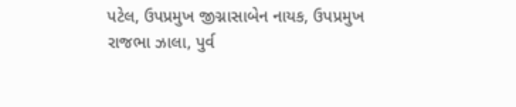પટેલ, ઉપપ્રમુખ જીગ્નાસાબેન નાયક, ઉપપ્રમુખ રાજભા ઝાલા, પુર્વ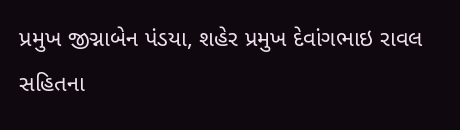પ્રમુખ જીગ્નાબેન પંડયા, શહેર પ્રમુખ દેવાંગભાઇ રાવલ સહિતના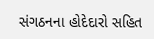સંગઠનના હોદેદારો સહિત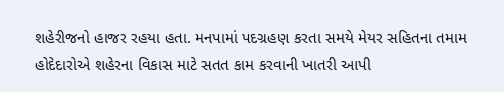શહેરીજનો હાજર રહયા હતા. મનપામાં પદગ્રહણ કરતા સમયે મેયર સહિતના તમામ હોદેદારોએ શહેરના વિકાસ માટે સતત કામ કરવાની ખાતરી આપી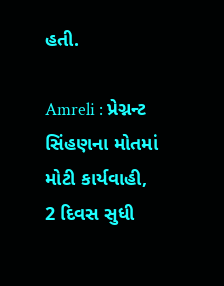હતી.

Amreli : પ્રેગ્નન્ટ સિંહણના મોતમાં મોટી કાર્યવાહી, 2 દિવસ સુધી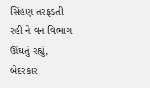સિંહણ તરફડતી રહી ને વન વિભાગ ઊંઘતું રહ્યું, બેદરકાર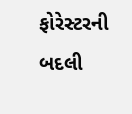ફોરેસ્ટરની બદલી